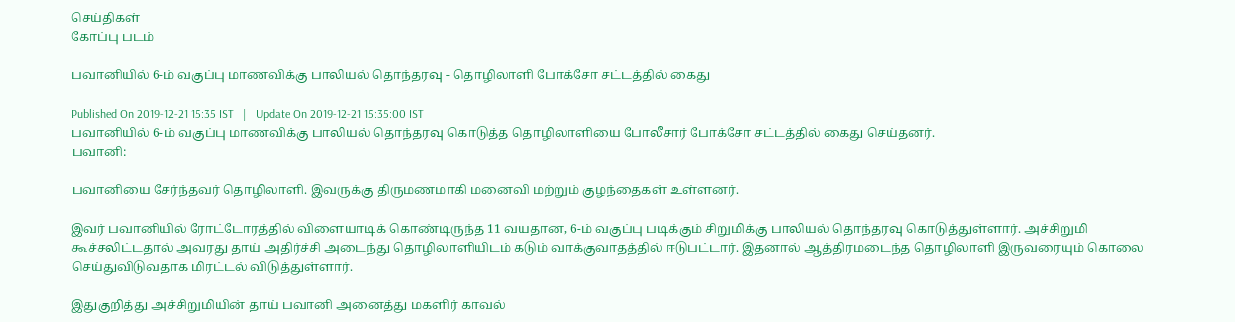செய்திகள்
கோப்பு படம்

பவானியில் 6-ம் வகுப்பு மாணவிக்கு பாலியல் தொந்தரவு - தொழிலாளி போக்சோ சட்டத்தில் கைது

Published On 2019-12-21 15:35 IST   |   Update On 2019-12-21 15:35:00 IST
பவானியில் 6-ம் வகுப்பு மாணவிக்கு பாலியல் தொந்தரவு கொடுத்த தொழிலாளியை போலீசார் போக்சோ சட்டத்தில் கைது செய்தனர்.
பவானி:

பவானியை சேர்ந்தவர் தொழிலாளி. இவருக்கு திருமணமாகி மனைவி மற்றும் குழந்தைகள் உள்ளனர்.

இவர் பவானியில் ரோட்டோரத்தில் விளையாடிக் கொண்டிருந்த 11 வயதான, 6-ம் வகுப்பு படிக்கும் சிறுமிக்கு பாலியல் தொந்தரவு கொடுத்துள்ளார். அச்சிறுமி கூச்சலிட்டதால் அவரது தாய் அதிர்ச்சி அடைந்து தொழிலாளியிடம் கடும் வாக்குவாதத்தில் ஈடுபட்டார். இதனால் ஆத்திரமடைந்த தொழிலாளி இருவரையும் கொலை செய்துவிடுவதாக மிரட்டல் விடுத்துள்ளார்.

இதுகுறித்து அச்சிறுமியின் தாய் பவானி அனைத்து மகளிர் காவல்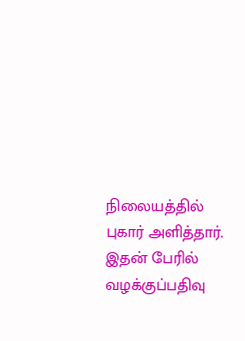நிலையத்தில் புகார் அளித்தார். இதன் பேரில் வழக்குப்பதிவு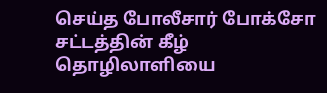செய்த போலீசார் போக்சோ சட்டத்தின் கீழ் தொழிலாளியை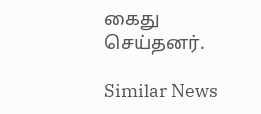கைது செய்தனர்.

Similar News